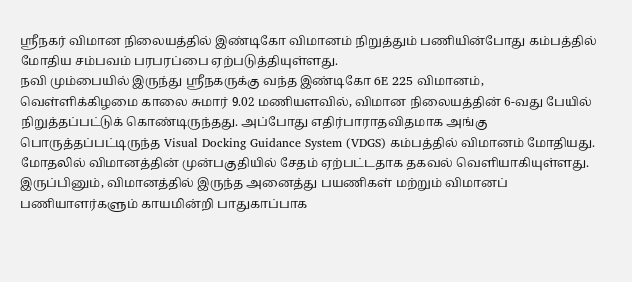ஸ்ரீநகர் விமான நிலையத்தில் இண்டிகோ விமானம் நிறுத்தும் பணியின்போது கம்பத்தில் மோதிய சம்பவம் பரபரப்பை ஏற்படுத்தியுள்ளது.
நவி மும்பையில் இருந்து ஸ்ரீநகருக்கு வந்த இண்டிகோ 6E 225 விமானம், வெள்ளிக்கிழமை காலை சுமார் 9.02 மணியளவில், விமான நிலையத்தின் 6-வது பேயில் நிறுத்தப்பட்டுக் கொண்டிருந்தது. அப்போது எதிர்பாராதவிதமாக அங்கு பொருத்தப்பட்டிருந்த Visual Docking Guidance System (VDGS) கம்பத்தில் விமானம் மோதியது.
மோதலில் விமானத்தின் முன்பகுதியில் சேதம் ஏற்பட்டதாக தகவல் வெளியாகியுள்ளது. இருப்பினும், விமானத்தில் இருந்த அனைத்து பயணிகள் மற்றும் விமானப் பணியாளர்களும் காயமின்றி பாதுகாப்பாக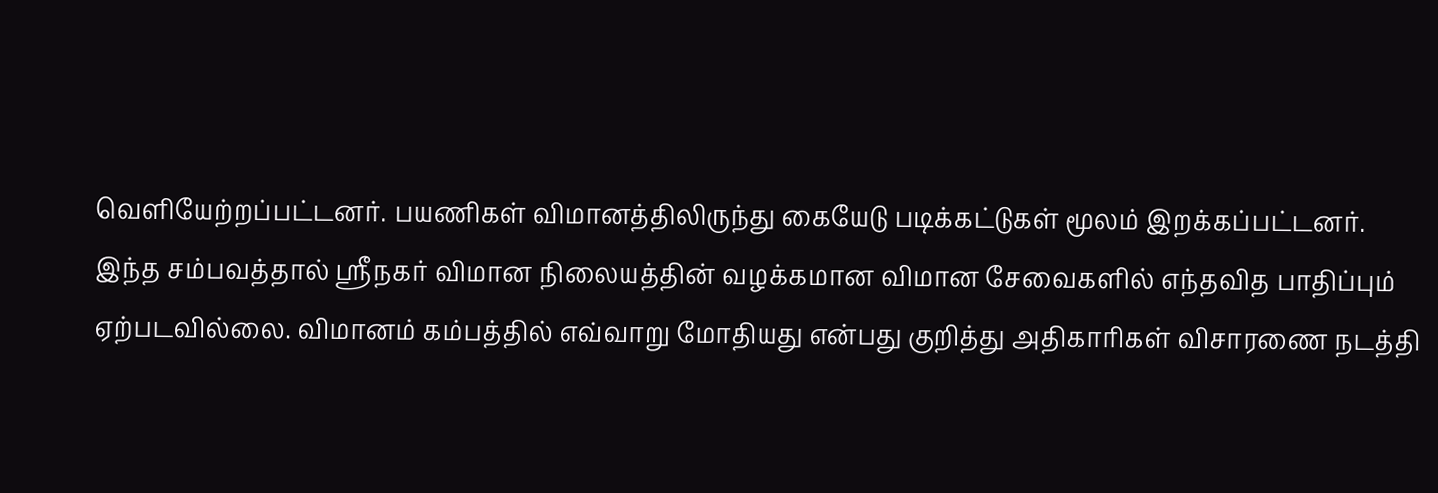வெளியேற்றப்பட்டனர். பயணிகள் விமானத்திலிருந்து கையேடு படிக்கட்டுகள் மூலம் இறக்கப்பட்டனர்.
இந்த சம்பவத்தால் ஸ்ரீநகர் விமான நிலையத்தின் வழக்கமான விமான சேவைகளில் எந்தவித பாதிப்பும் ஏற்படவில்லை. விமானம் கம்பத்தில் எவ்வாறு மோதியது என்பது குறித்து அதிகாரிகள் விசாரணை நடத்தி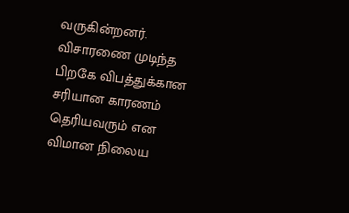வருகின்றனர். விசாரணை முடிந்த பிறகே விபத்துக்கான சரியான காரணம் தெரியவரும் என விமான நிலைய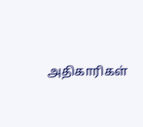அதிகாரிகள்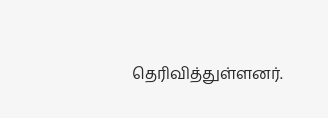தெரிவித்துள்ளனர்.